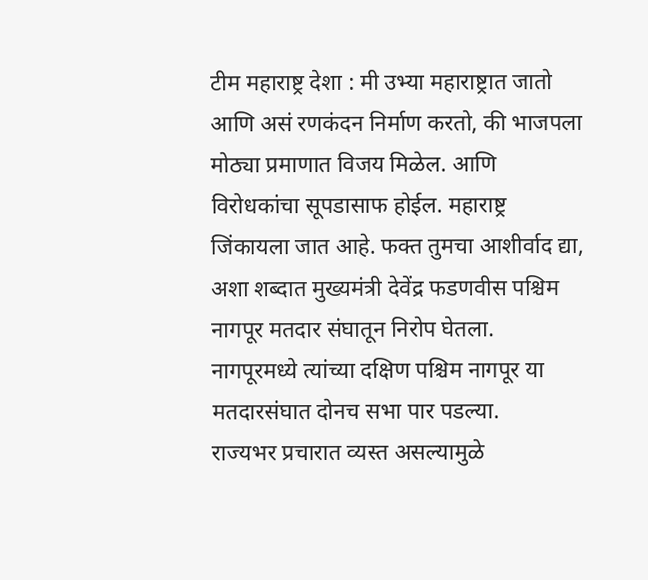टीम महाराष्ट्र देशा : मी उभ्या महाराष्ट्रात जातो आणि असं रणकंदन निर्माण करतो, की भाजपला मोठ्या प्रमाणात विजय मिळेल. आणि विरोधकांचा सूपडासाफ होईल. महाराष्ट्र जिंकायला जात आहे. फक्त तुमचा आशीर्वाद द्या, अशा शब्दात मुख्यमंत्री देवेंद्र फडणवीस पश्चिम नागपूर मतदार संघातून निरोप घेतला. नागपूरमध्ये त्यांच्या दक्षिण पश्चिम नागपूर या मतदारसंघात दोनच सभा पार पडल्या.
राज्यभर प्रचारात व्यस्त असल्यामुळे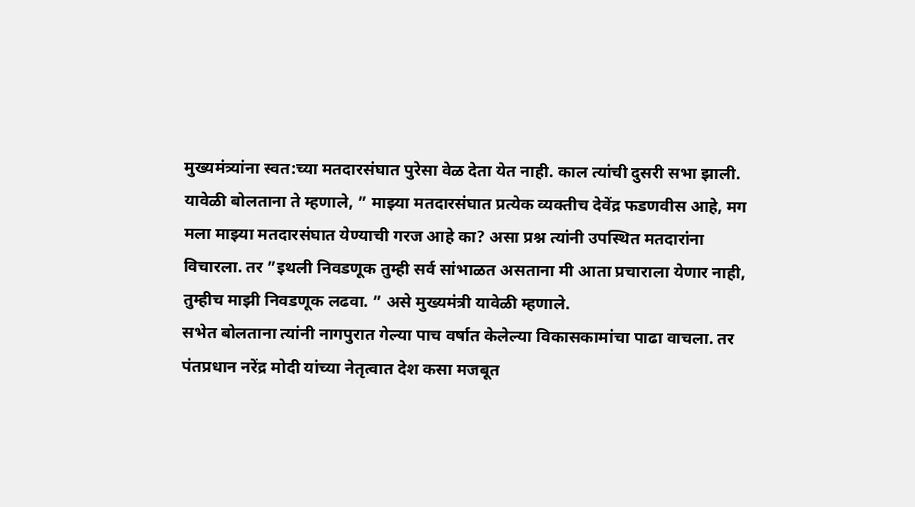मुख्यमंत्र्यांना स्वत:च्या मतदारसंघात पुरेसा वेळ देता येत नाही. काल त्यांची दुसरी सभा झाली. यावेळी बोलताना ते म्हणाले, ” माझ्या मतदारसंघात प्रत्येक व्यक्तीच देवेंद्र फडणवीस आहे, मग मला माझ्या मतदारसंघात येण्याची गरज आहे का? असा प्रश्न त्यांनी उपस्थित मतदारांना विचारला. तर ”इथली निवडणूक तुम्ही सर्व सांभाळत असताना मी आता प्रचाराला येणार नाही, तुम्हीच माझी निवडणूक लढवा. ” असे मुख्यमंत्री यावेळी म्हणाले.
सभेत बोलताना त्यांनी नागपुरात गेल्या पाच वर्षात केलेल्या विकासकामांचा पाढा वाचला. तर पंतप्रधान नरेंद्र मोदी यांच्या नेतृत्वात देश कसा मजबूत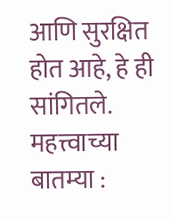आणि सुरक्षित होत आहे, हे ही सांगितले.
महत्त्वाच्या बातम्या :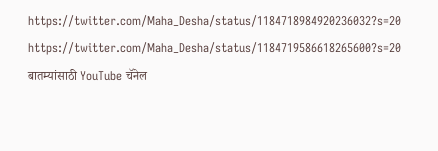https://twitter.com/Maha_Desha/status/1184718984920236032?s=20
https://twitter.com/Maha_Desha/status/1184719586618265600?s=20
बातम्यांसाठी YouTube चॅनेल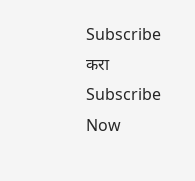Subscribe करा
Subscribe Now